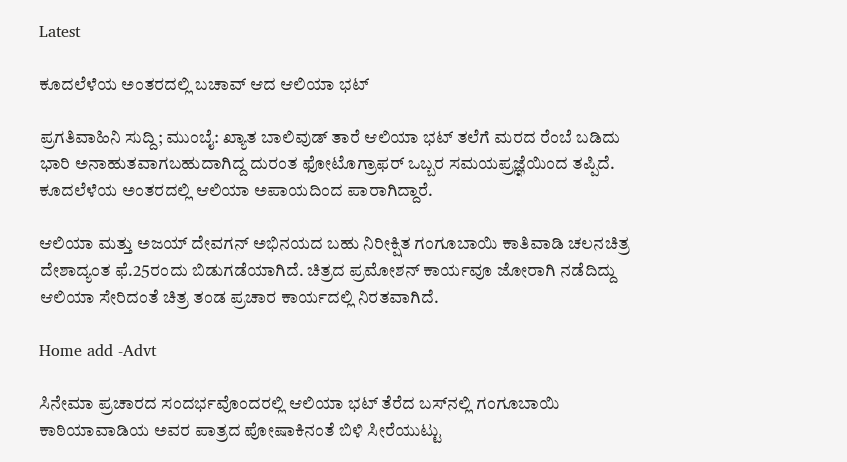Latest

ಕೂದಲೆಳೆಯ ಅಂತರದಲ್ಲಿ ಬಚಾವ್ ಆದ ಆಲಿಯಾ ಭಟ್

ಪ್ರಗತಿವಾಹಿನಿ ಸುದ್ದಿ; ಮುಂಬೈ: ಖ್ಯಾತ ಬಾಲಿವುಡ್ ತಾರೆ ಆಲಿಯಾ ಭಟ್ ತಲೆಗೆ ಮರದ ರೆಂಬೆ ಬಡಿದು ಭಾರಿ ಅನಾಹುತವಾಗಬಹುದಾಗಿದ್ದ ದುರಂತ ಫೋಟೊಗ್ರಾಫರ್ ಒಬ್ಬರ ಸಮಯಪ್ರಜ್ಞೆಯಿಂದ ತಪ್ಪಿದೆ. ಕೂದಲೆಳೆಯ ಅಂತರದಲ್ಲಿ ಆಲಿಯಾ ಅಪಾಯದಿಂದ ಪಾರಾಗಿದ್ದಾರೆ.

ಆಲಿಯಾ ಮತ್ತು ಅಜಯ್ ದೇವಗನ್ ಅಭಿನಯದ ಬಹು ನಿರೀಕ್ಷಿತ ಗಂಗೂಬಾಯಿ ಕಾತಿವಾಡಿ ಚಲನಚಿತ್ರ ದೇಶಾದ್ಯಂತ ಫೆ.25ರಂದು ಬಿಡುಗಡೆಯಾಗಿದೆ. ಚಿತ್ರದ ಪ್ರಮೋಶನ್ ಕಾರ್ಯವೂ ಜೋರಾಗಿ ನಡೆದಿದ್ದು ಆಲಿಯಾ ಸೇರಿದಂತೆ ಚಿತ್ರ ತಂಡ ಪ್ರಚಾರ ಕಾರ್ಯದಲ್ಲಿ ನಿರತವಾಗಿದೆ.

Home add -Advt

ಸಿನೇಮಾ ಪ್ರಚಾರದ ಸಂದರ್ಭವೊಂದರಲ್ಲಿ ಆಲಿಯಾ ಭಟ್ ತೆರೆದ ಬಸ್‌ನಲ್ಲಿ ಗಂಗೂಬಾಯಿ ಕಾಠಿಯಾವಾಡಿಯ ಅವರ ಪಾತ್ರದ ಪೋಷಾಕಿನಂತೆ ಬಿಳಿ ಸೀರೆಯುಟ್ಟು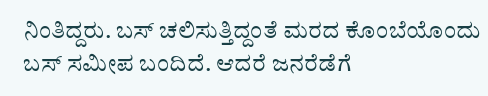ನಿಂತಿದ್ದರು. ಬಸ್ ಚಲಿಸುತ್ತಿದ್ದಂತೆ ಮರದ ಕೊಂಬೆಯೊಂದು ಬಸ್ ಸಮೀಪ ಬಂದಿದೆ. ಆದರೆ ಜನರೆಡೆಗೆ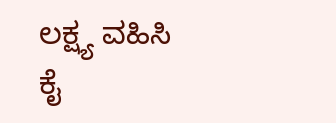ಲಕ್ಷ್ಯ ವಹಿಸಿ ಕೈ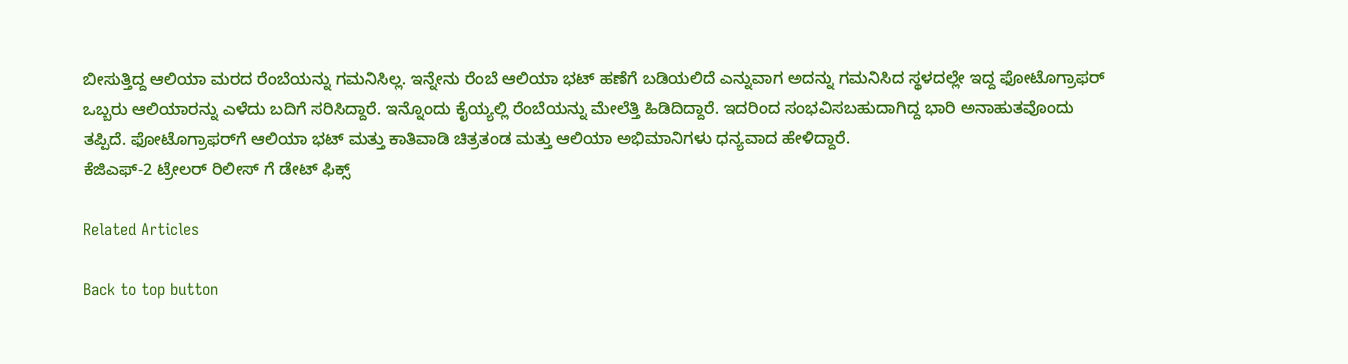ಬೀಸುತ್ತಿದ್ದ ಆಲಿಯಾ ಮರದ ರೆಂಬೆಯನ್ನು ಗಮನಿಸಿಲ್ಲ. ಇನ್ನೇನು ರೆಂಬೆ ಆಲಿಯಾ ಭಟ್ ಹಣೆಗೆ ಬಡಿಯಲಿದೆ ಎನ್ನುವಾಗ ಅದನ್ನು ಗಮನಿಸಿದ ಸ್ಥಳದಲ್ಲೇ ಇದ್ದ ಫೋಟೊಗ್ರಾಫರ್ ಒಬ್ಬರು ಆಲಿಯಾರನ್ನು ಎಳೆದು ಬದಿಗೆ ಸರಿಸಿದ್ದಾರೆ. ಇನ್ನೊಂದು ಕೈಯ್ಯಲ್ಲಿ ರೆಂಬೆಯನ್ನು ಮೇಲೆತ್ತಿ ಹಿಡಿದಿದ್ದಾರೆ. ಇದರಿಂದ ಸಂಭವಿಸಬಹುದಾಗಿದ್ದ ಭಾರಿ ಅನಾಹುತವೊಂದು ತಪ್ಪಿದೆ. ಫೋಟೊಗ್ರಾಫರ್‌ಗೆ ಆಲಿಯಾ ಭಟ್ ಮತ್ತು ಕಾತಿವಾಡಿ ಚಿತ್ರತಂಡ ಮತ್ತು ಆಲಿಯಾ ಅಭಿಮಾನಿಗಳು ಧನ್ಯವಾದ ಹೇಳಿದ್ದಾರೆ.
ಕೆಜಿಎಫ್-2 ಟ್ರೇಲರ್ ರಿಲೀಸ್ ಗೆ ಡೇಟ್ ಫಿಕ್ಸ್

Related Articles

Back to top button